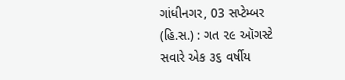ગાંધીનગર, 03 સપ્ટેમ્બર (હિ.સ.) : ગત ૨૯ ઑગસ્ટે સવારે એક ૩૬ વર્ષીય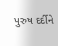પુરુષ દર્દીને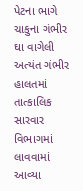પેટના ભાગે ચાકુના ગંભીર ઘા વાગેલી અત્યંત ગંભીર હાલતમાં તાત્કાલિક સારવાર વિભાગમાં લાવવામાં આવ્યા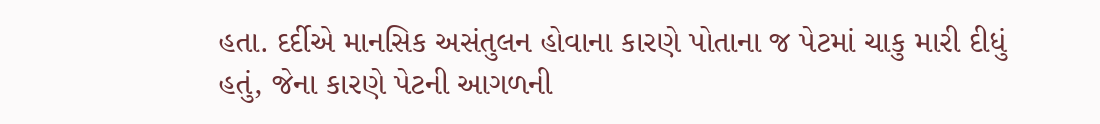હતા. દર્દીએ માનસિક અસંતુલન હોવાના કારણે પોતાના જ પેટમાં ચાકુ મારી દીધું હતું, જેના કારણે પેટની આગળની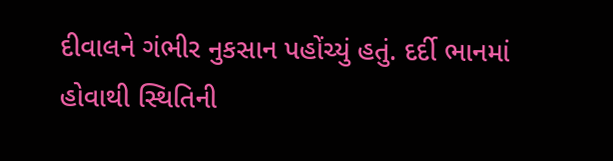દીવાલને ગંભીર નુકસાન પહોંચ્યું હતું. દર્દી ભાનમાં હોવાથી સ્થિતિની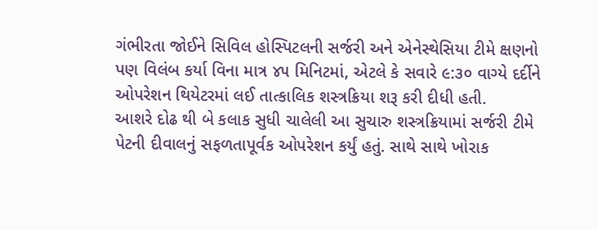ગંભીરતા જોઈને સિવિલ હોસ્પિટલની સર્જરી અને એનેસ્થેસિયા ટીમે ક્ષણનો પણ વિલંબ કર્યા વિના માત્ર ૪૫ મિનિટમાં, એટલે કે સવારે ૯:૩૦ વાગ્યે દર્દીને ઓપરેશન થિયેટરમાં લઈ તાત્કાલિક શસ્ત્રક્રિયા શરૂ કરી દીધી હતી.
આશરે દોઢ થી બે કલાક સુધી ચાલેલી આ સુચારુ શસ્ત્રક્રિયામાં સર્જરી ટીમે પેટની દીવાલનું સફળતાપૂર્વક ઓપરેશન કર્યું હતું. સાથે સાથે ખોરાક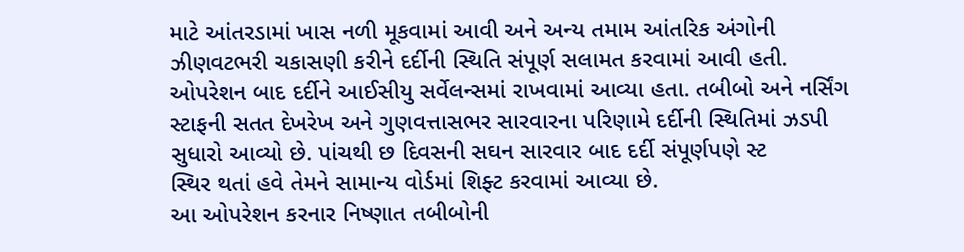માટે આંતરડામાં ખાસ નળી મૂકવામાં આવી અને અન્ય તમામ આંતરિક અંગોની ઝીણવટભરી ચકાસણી કરીને દર્દીની સ્થિતિ સંપૂર્ણ સલામત કરવામાં આવી હતી.
ઓપરેશન બાદ દર્દીને આઈસીયુ સર્વેલન્સમાં રાખવામાં આવ્યા હતા. તબીબો અને નર્સિંગ સ્ટાફની સતત દેખરેખ અને ગુણવત્તાસભર સારવારના પરિણામે દર્દીની સ્થિતિમાં ઝડપી સુધારો આવ્યો છે. પાંચથી છ દિવસની સઘન સારવાર બાદ દર્દી સંપૂર્ણપણે સ્ટ
સ્થિર થતાં હવે તેમને સામાન્ય વોર્ડમાં શિફ્ટ કરવામાં આવ્યા છે.
આ ઓપરેશન કરનાર નિષ્ણાત તબીબોની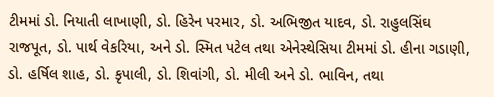ટીમમાં ડો. નિયાતી લાખાણી, ડો. હિરેન પરમાર, ડો. અભિજીત યાદવ, ડો. રાહુલસિંઘ રાજપૂત, ડો. પાર્થ વેકરિયા, અને ડો. સ્મિત પટેલ તથા એનેસ્થેસિયા ટીમમાં ડો. હીના ગડાણી, ડો. હર્ષિલ શાહ, ડો. કૃપાલી, ડો. શિવાંગી, ડો. મીલી અને ડો. ભાવિન, તથા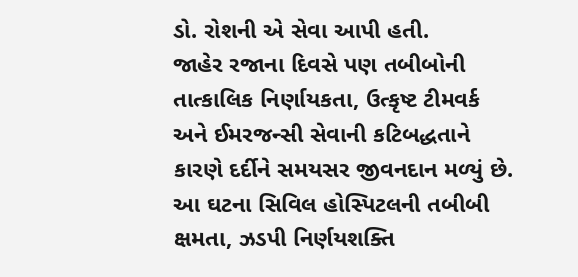ડો. રોશની એ સેવા આપી હતી.
જાહેર રજાના દિવસે પણ તબીબોની તાત્કાલિક નિર્ણાયકતા, ઉત્કૃષ્ટ ટીમવર્ક અને ઈમરજન્સી સેવાની કટિબદ્ધતાને કારણે દર્દીને સમયસર જીવનદાન મળ્યું છે.
આ ઘટના સિવિલ હોસ્પિટલની તબીબી ક્ષમતા, ઝડપી નિર્ણયશક્તિ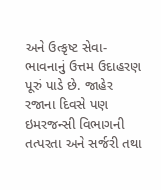અને ઉત્કૃષ્ટ સેવા-ભાવનાનું ઉત્તમ ઉદાહરણ પૂરું પાડે છે. જાહેર રજાના દિવસે પણ ઇમરજન્સી વિભાગની તત્પરતા અને સર્જરી તથા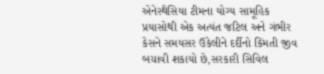એનેસ્થેસિયા ટીમના યોગ્ય સામૂહિક પ્રયાસોથી એક અત્યંત જટિલ અને ગંભીર કેસને સમયસર ઉકેલીને દર્દીનો કિંમતી જીવ બચાવી શકાયો છે,સરકારી સિવિલ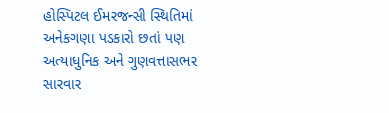હોસ્પિટલ ઈમરજન્સી સ્થિતિમાં અનેકગણા પડકારો છતાં પણ અત્યાધુનિક અને ગુણવત્તાસભર સારવાર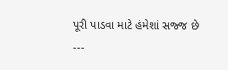પૂરી પાડવા માટે હંમેશાં સજ્જ છે
---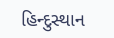હિન્દુસ્થાન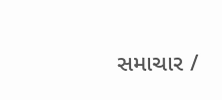સમાચાર /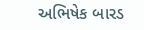અભિષેક બારડ